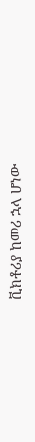ቪክቶሪያ ከመሪ ኋላ ሆነው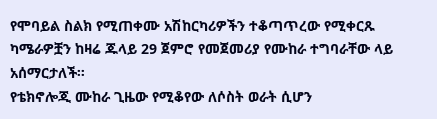የሞባይል ስልክ የሚጠቀሙ አሽከርካሪዎችን ተቆጣጥረው የሚቀርጹ ካሜራዎቿን ከዛሬ ጁላይ 29 ጀምሮ የመጀመሪያ የሙከራ ተግባራቸው ላይ አሰማርታለች።
የቴክኖሎጂ ሙከራ ጊዜው የሚቆየው ለሶስት ወራት ሲሆን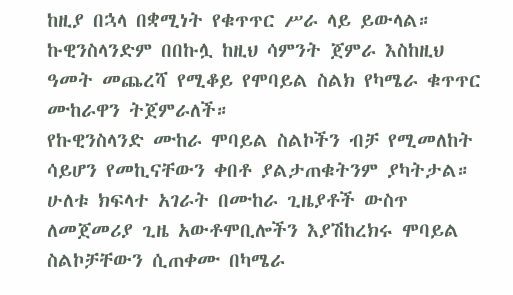ከዚያ በኋላ በቋሚነት የቁጥጥር ሥራ ላይ ይውላል።
ኩዊንስላንድም በበኩሏ ከዚህ ሳምንት ጀምራ እስከዚህ ዓመት መጨረሻ የሚቆይ የሞባይል ስልክ የካሜራ ቁጥጥር ሙከራዋን ትጀምራለች።
የኩዊንስላንድ ሙከራ ሞባይል ስልኮችን ብቻ የሚመለከት ሳይሆን የመኪናቸውን ቀበቶ ያልታጠቁትንም ያካትታል።
ሁለቱ ክፍላተ አገራት በሙከራ ጊዜያቶች ውስጥ ለመጀመሪያ ጊዜ አውቶሞቢሎችን እያሽከረክሩ ሞባይል ስልኮቻቸውን ሲጠቀሙ በካሜራ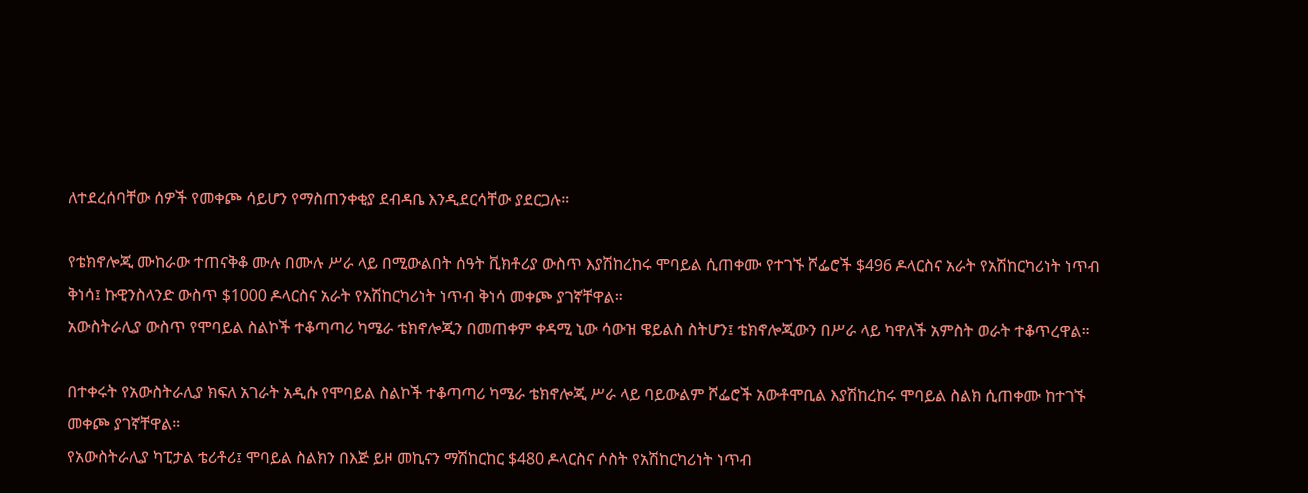ለተደረሰባቸው ሰዎች የመቀጮ ሳይሆን የማስጠንቀቂያ ደብዳቤ እንዲደርሳቸው ያደርጋሉ።

የቴክኖሎጂ ሙከራው ተጠናቅቆ ሙሉ በሙሉ ሥራ ላይ በሚውልበት ሰዓት ቪክቶሪያ ውስጥ እያሽከረከሩ ሞባይል ሲጠቀሙ የተገኙ ሾፌሮች $496 ዶላርስና አራት የአሽከርካሪነት ነጥብ ቅነሳ፤ ኩዊንስላንድ ውስጥ $1000 ዶላርስና አራት የአሽከርካሪነት ነጥብ ቅነሳ መቀጮ ያገኛቸዋል።
አውስትራሊያ ውስጥ የሞባይል ስልኮች ተቆጣጣሪ ካሜራ ቴክኖሎጂን በመጠቀም ቀዳሚ ኒው ሳውዝ ዌይልስ ስትሆን፤ ቴክኖሎጂውን በሥራ ላይ ካዋለች አምስት ወራት ተቆጥረዋል።

በተቀሩት የአውስትራሊያ ክፍለ አገራት አዲሱ የሞባይል ስልኮች ተቆጣጣሪ ካሜራ ቴክኖሎጂ ሥራ ላይ ባይውልም ሾፌሮች አውቶሞቢል እያሽከረከሩ ሞባይል ስልክ ሲጠቀሙ ከተገኙ መቀጮ ያገኛቸዋል።
የአውስትራሊያ ካፒታል ቴሪቶሪ፤ ሞባይል ስልክን በእጅ ይዞ መኪናን ማሽከርከር $480 ዶላርስና ሶስት የአሽከርካሪነት ነጥብ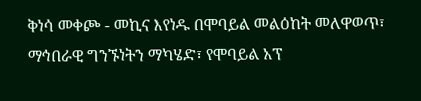ቅነሳ መቀጮ - መኪና እየነዱ በሞባይል መልዕከት መለዋወጥ፣ ማኅበራዊ ግንኙነትን ማካሄድ፣ የሞባይል አፕ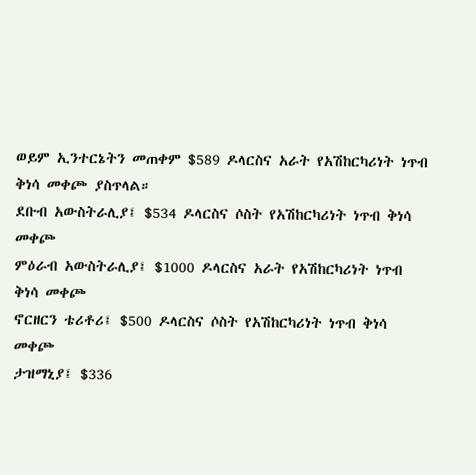ወይም ኢንተርኔትን መጠቀም $589 ዶላርስና አራት የአሽከርካሪነት ነጥብ ቅነሳ መቀጮ ያስጥላል።
ደቡብ አውስትራሊያ፤ $534 ዶላርስና ሶስት የአሽከርካሪነት ነጥብ ቅነሳ መቀጮ
ምዕራብ አውስትራሊያ፤ $1000 ዶላርስና አራት የአሽከርካሪነት ነጥብ ቅነሳ መቀጮ
ኖርዘርን ቴሪቶሪ፤ $500 ዶላርስና ሶስት የአሽከርካሪነት ነጥብ ቅነሳ መቀጮ
ታዝማኒያ፤ $336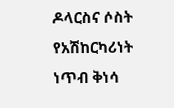ዶላርስና ሶስት የአሽከርካሪነት ነጥብ ቅነሳ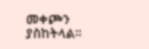መቀጮን ያስከትላል።